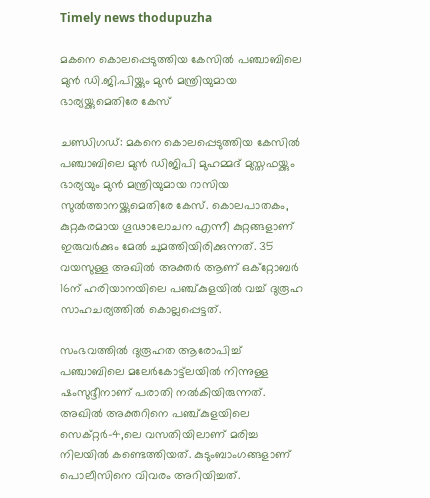Timely news thodupuzha

മകനെ കൊലപ്പെടുത്തിയ കേസിൽ പഞ്ചാബിലെ മുൻ ഡി.ജി.പിയ്ക്കും മുൻ മന്ത്രിയുമായ ഭാര്യയ്ക്കുമെതിരേ കേസ്

ചണ്ഡിഗഡ്: മകനെ കൊലപ്പെടുത്തിയ കേസിൽ പഞ്ചാബിലെ മുൻ ഡിജിപി മുഹമ്മദ് മുസ്തഫയ്ക്കും ഭാര്യയും മുൻ മന്ത്രിയുമായ റാസിയ സുൽത്താനയ്ക്കുമെതിരേ കേസ്. കൊലപാതകം, കുറ്റകരമായ ഗൂഢാലോചന എന്നീ കുറ്റങ്ങളാണ് ഇരുവർക്കും മേൽ ചുമത്തിയിരിക്കുന്നത്. 35 വയസുള്ള അഖിൽ അക്തർ ആണ് ഒക്റ്റോബർ 16ന് ഹരിയാന‍യിലെ പഞ്ച്കുളയിൽ വച്ച് ദുരൂഹ സാഹചര്യത്തിൽ കൊല്ലപ്പെട്ടത്.

സംഭവത്തിൽ ദുരൂഹത ആരോപിച്ച് പഞ്ചാബിലെ മലേർകോട്ട്‌ലയിൽ നിന്നുള്ള ഷംസുദ്ദീനാണ് പരാതി നൽകിയിരുന്നത്. അഖിൽ അക്തറിനെ പഞ്ച്കുളയിലെ സെക്റ്റർ-4,ലെ വസതിയിലാണ് മരിച്ച നിലയിൽ കണ്ടെത്തിയത്. കുടുംബാംഗങ്ങളാണ് പൊലീസിനെ വിവരം അറിയിച്ചത്.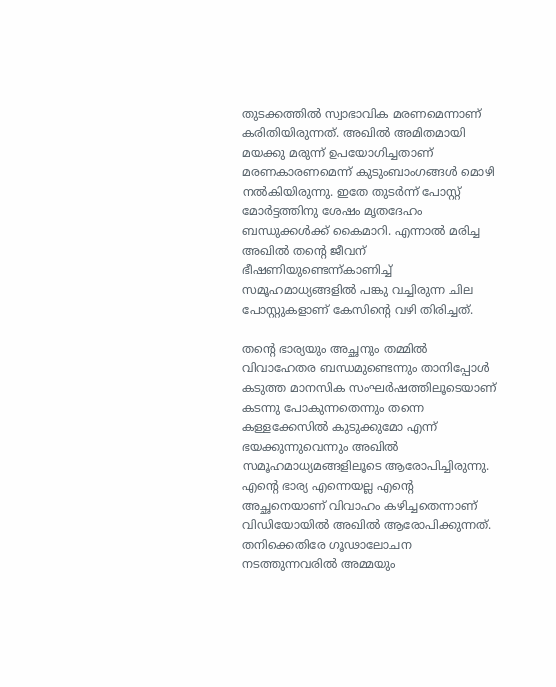തുടക്കത്തിൽ സ്വാഭാവിക മരണമെന്നാണ് കരിതിയിരുന്നത്. അഖിൽ അമിതമായി മയക്കു മരുന്ന് ഉപയോഗിച്ചതാണ് മരണകാരണമെന്ന് കുടുംബാംഗങ്ങൾ മൊഴി നൽകിയിരുന്നു. ഇതേ തുടർന്ന് പോസ്റ്റ് മോർട്ടത്തിനു ശേഷം മൃതദേഹം ബന്ധുക്കൾക്ക് കൈമാറി. എന്നാൽ മരിച്ച അഖിൽ തന്‍റെ ജീവന് ഭീഷണിയുണ്ടെന്ന്കാണിച്ച് സമൂഹമാധ്യങ്ങളിൽ പങ്കു വച്ചിരുന്ന ചില പോസ്റ്റുകളാണ് കേസിന്‍റെ വഴി തിരിച്ചത്.

തന്‍റെ ഭാര്യയും അച്ഛനും തമ്മിൽ വിവാഹേതര ബന്ധമുണ്ടെന്നും താനിപ്പോൾ കടുത്ത മാനസിക സംഘർഷത്തിലൂടെയാണ് കടന്നു പോകുന്നതെന്നും തന്നെ കള്ളക്കേസിൽ കുടുക്കുമോ എന്ന് ഭയക്കുന്നുവെന്നും അഖിൽ സമൂഹമാധ്യമങ്ങളിലൂടെ ആരോപിച്ചിരുന്നു. എന്‍റെ ഭാര്യ എന്നെയല്ല എന്‍റെ അച്ഛനെയാണ് വിവാഹം കഴിച്ചതെന്നാണ് വിഡിയോയിൽ അഖിൽ ആരോപിക്കുന്നത്. തനിക്കെതിരേ ഗൂഢാലോചന നടത്തുന്നവരിൽ അമ്മയും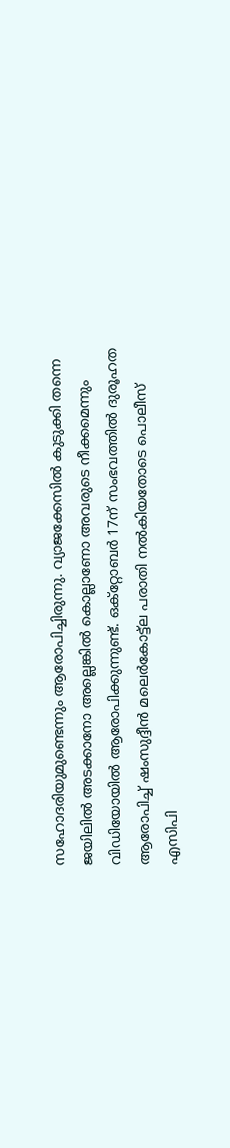സഹോദരിയുമുണ്ടെന്നും ആരോപിച്ചിരുന്നു. വ്യാജക്കേസിൽ കുടുക്കി തന്നെ ജയിലിൽ അടക്കാനോ അല്ലെങ്കിൽ കൊല്ലാണോ അവരുടെ നീക്കമെന്നും വിഡിയോയിൽ ആരോപിക്കുന്നുണ്ട്. ഒക്റ്റോബർ 17ന് സംഭവത്തിൽ ദുരൂഹത ആരോപിച്ച് ‌ഷംസുദ്ദീൻ മലെർകോട്ട്ല പരാതി നൽകിയതോടെ പൊലീസ് എസിപി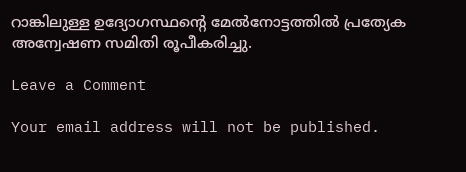റാങ്കിലുള്ള ഉദ്യോഗസ്ഥന്‍റെ മേൽനോട്ടത്തിൽ പ്രത്യേക അന്വേഷണ സമിതി രൂപീകരിച്ചു.

Leave a Comment

Your email address will not be published.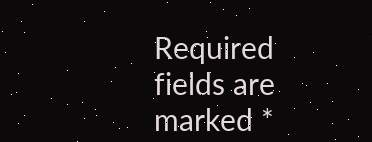Required fields are marked *